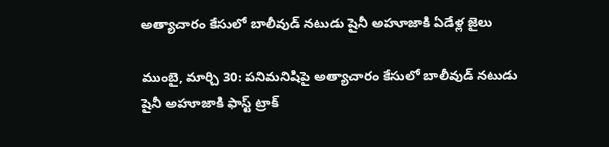అత్యాచారం కేసులో బాలీవుడ్ నటుడు షైనీ అహూజాకి ఏడేళ్ల జైలు

ముంబై, మార్చి 30: పనిమనిషిపై అత్యాచారం కేసులో బాలీవుడ్ నటుడు షైనీ అహూజాకి ఫాస్ట్ ట్రాక్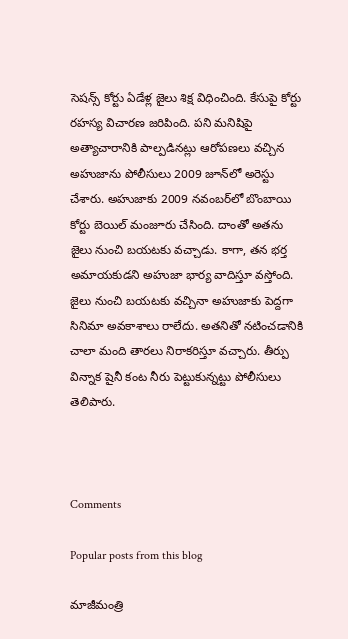సెషన్స్ కోర్టు ఏడేళ్ల జైలు శిక్ష విధించింది. కేసుపై కోర్టు రహస్య విచారణ జరిపింది. పని మనిషిపై అత్యాచారానికి పాల్పడినట్లు ఆరోపణలు వచ్చిన అహుజాను పోలీసులు 2009 జూన్‌లో అరెస్టు చేశారు. అహుజాకు 2009 నవంబర్‌లో బొంబాయి కోర్టు బెయిల్ మంజూరు చేసింది. దాంతో అతను జైలు నుంచి బయటకు వచ్చాడు. కాగా, తన భర్త అమాయకుడని అహుజా భార్య వాదిస్తూ వస్తోంది. జైలు నుంచి బయటకు వచ్చినా అహుజాకు పెద్దగా సినిమా అవకాశాలు రాలేదు. అతనితో నటించడానికి చాలా మంది తారలు నిరాకరిస్తూ వచ్చారు. తీర్పు విన్నాక షైనీ కంట నీరు పెట్టుకున్నట్టు పోలీసులు తెలిపారు.



Comments

Popular posts from this blog

మాజీమంత్రి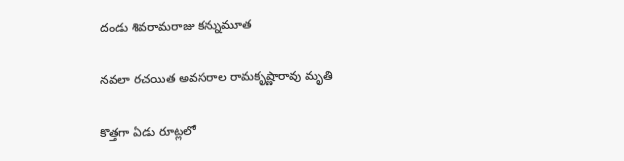దండు శివరామరాజు కన్నుమూత

నవలా రచయిత అవసరాల రామకృష్ణారావు మృతి

కొత్తగా ఏడు రూట్లలో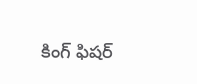కింగ్ ఫిషర్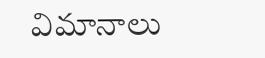విమానాలు